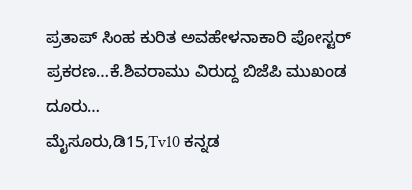ಪ್ರತಾಪ್ ಸಿಂಹ ಕುರಿತ ಅವಹೇಳನಾಕಾರಿ ಪೋಸ್ಟರ್ ಪ್ರಕರಣ…ಕೆ.ಶಿವರಾಮು ವಿರುದ್ದ ಬಿಜೆಪಿ ಮುಖಂಡ ದೂರು…
ಮೈಸೂರು,ಡಿ15,Tv10 ಕನ್ನಡ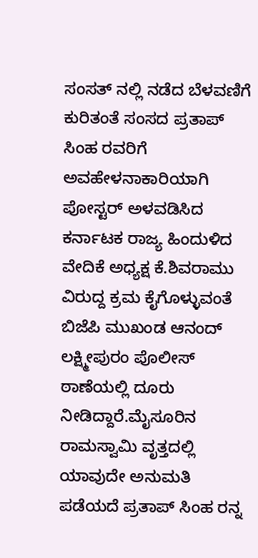ಸಂಸತ್ ನಲ್ಲಿ ನಡೆದ ಬೆಳವಣಿಗೆ ಕುರಿತಂತೆ ಸಂಸದ ಪ್ರತಾಪ್ ಸಿಂಹ ರವರಿಗೆ ಅವಹೇಳನಾಕಾರಿಯಾಗಿ ಪೋಸ್ಟರ್ ಅಳವಡಿಸಿದ ಕರ್ನಾಟಕ ರಾಜ್ಯ ಹಿಂದುಳಿದ ವೇದಿಕೆ ಅಧ್ಯಕ್ಷ ಕೆ.ಶಿವರಾಮು ವಿರುದ್ದ ಕ್ರಮ ಕೈಗೊಳ್ಳುವಂತೆ ಬಿಜೆಪಿ ಮುಖಂಡ ಆನಂದ್ ಲಕ್ಷ್ಮೀಪುರಂ ಪೊಲೀಸ್ ಠಾಣೆಯಲ್ಲಿ ದೂರು ನೀಡಿದ್ದಾರೆ.ಮೈಸೂರಿನ ರಾಮಸ್ವಾಮಿ ವೃತ್ತದಲ್ಲಿ ಯಾವುದೇ ಅನುಮತಿ ಪಡೆಯದೆ ಪ್ರತಾಪ್ ಸಿಂಹ ರನ್ನ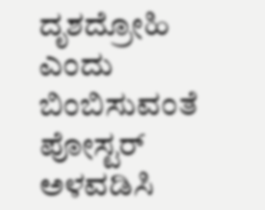ದೃಶದ್ರೋಹಿ ಎಂದು ಬಿಂಬಿಸುವಂತೆ ಪೋಸ್ಟರ್ ಅಳವಡಿಸಿ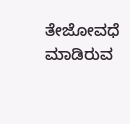ತೇಜೋವಧೆ ಮಾಡಿರುವ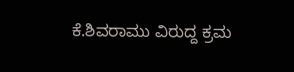ಕೆ.ಶಿವರಾಮು ವಿರುದ್ದ ಕ್ರಮ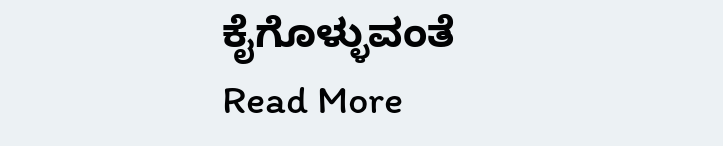ಕೈಗೊಳ್ಳುವಂತೆ
Read More